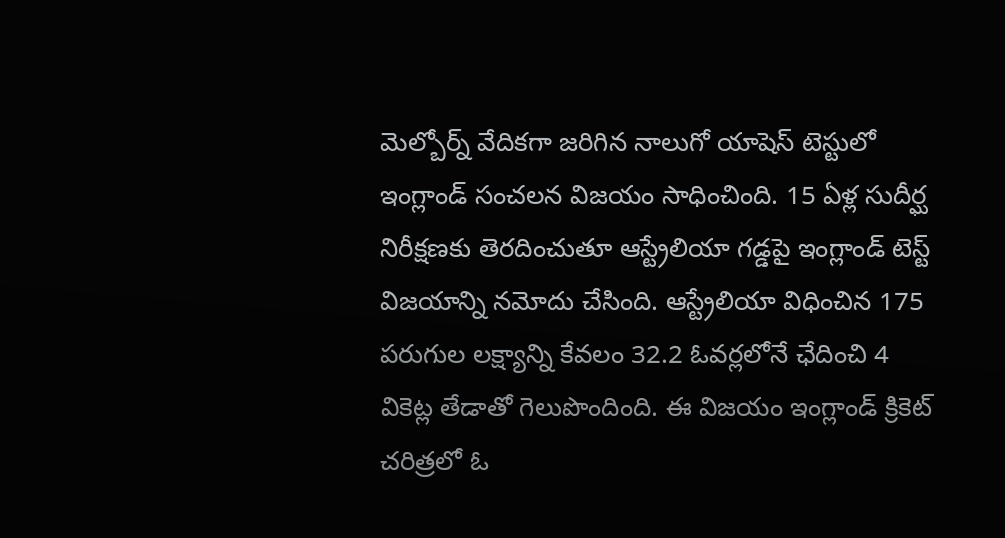మెల్బోర్న్ వేదికగా జరిగిన నాలుగో యాషెస్ టెస్టులో ఇంగ్లాండ్ సంచలన విజయం సాధించింది. 15 ఏళ్ల సుదీర్ఘ నిరీక్షణకు తెరదించుతూ ఆస్ట్రేలియా గడ్డపై ఇంగ్లాండ్ టెస్ట్ విజయాన్ని నమోదు చేసింది. ఆస్ట్రేలియా విధించిన 175 పరుగుల లక్ష్యాన్ని కేవలం 32.2 ఓవర్లలోనే ఛేదించి 4 వికెట్ల తేడాతో గెలుపొందింది. ఈ విజయం ఇంగ్లాండ్ క్రికెట్ చరిత్రలో ఓ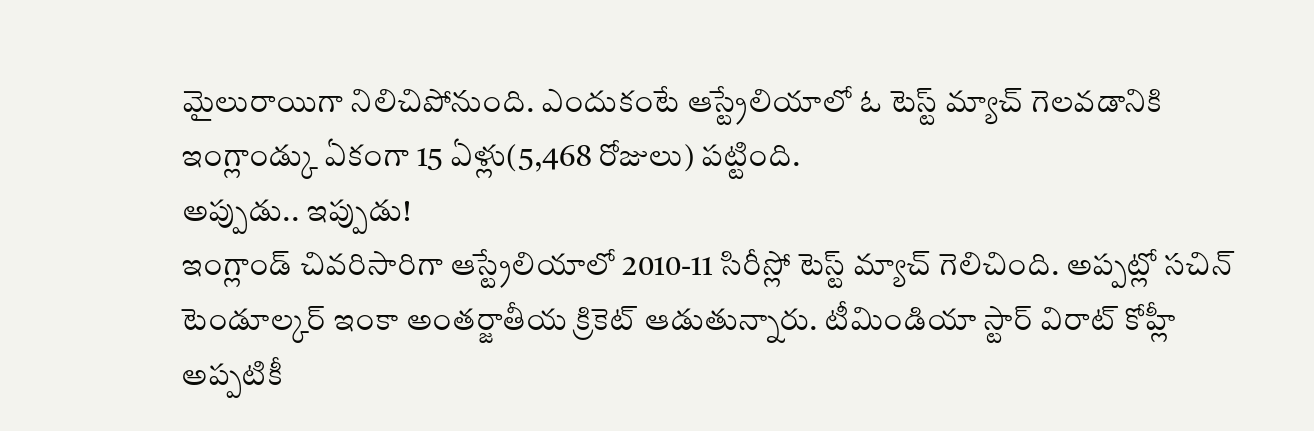మైలురాయిగా నిలిచిపోనుంది. ఎందుకంటే ఆస్ట్రేలియాలో ఓ టెస్ట్ మ్యాచ్ గెలవడానికి ఇంగ్లాండ్కు ఏకంగా 15 ఏళ్లు(5,468 రోజులు) పట్టింది.
అప్పుడు.. ఇప్పుడు!
ఇంగ్లాండ్ చివరిసారిగా ఆస్ట్రేలియాలో 2010-11 సిరీస్లో టెస్ట్ మ్యాచ్ గెలిచింది. అప్పట్లో సచిన్ టెండూల్కర్ ఇంకా అంతర్జాతీయ క్రికెట్ ఆడుతున్నారు. టీమిండియా స్టార్ విరాట్ కోహ్లీ అప్పటికీ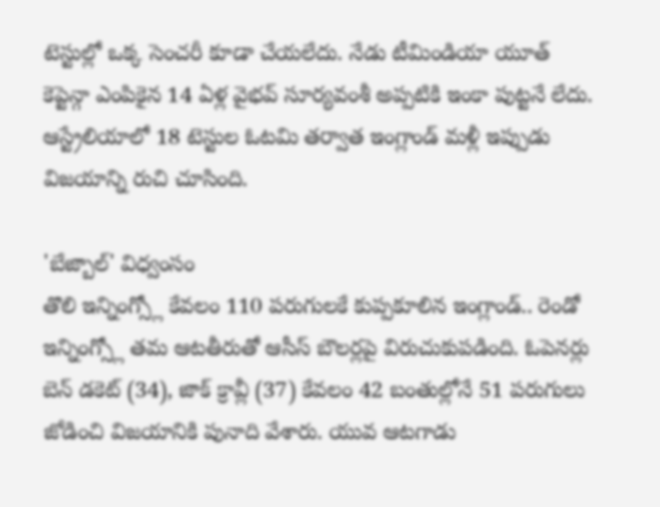టెస్టుల్లో ఒక్క సెంచరీ కూడా చేయలేదు. నేడు టీమిండియా యూత్ కెప్టెన్గా ఎంపికైన 14 ఏళ్ల వైభవ్ సూర్యవంశీ అప్పటికి ఇంకా పుట్టనే లేదు. ఆస్ట్రేలియాలో 18 టెస్టుల ఓటమి తర్వాత ఇంగ్లాండ్ మళ్లీ ఇప్పుడు విజయాన్ని రుచి చూసింది.

'బేజ్బాల్' విధ్వంసం
తొలి ఇన్నింగ్స్లో కేవలం 110 పరుగులకే కుప్పకూలిన ఇంగ్లాండ్.. రెండో ఇన్నింగ్స్లో తమ ఆటతీరుతో ఆసీస్ బౌలర్లపై విరుచుకుపడింది. ఓపెనర్లు బెన్ డకెట్ (34), జాక్ క్రావ్లీ (37) కేవలం 42 బంతుల్లోనే 51 పరుగులు జోడించి విజయానికి పునాది వేశారు. యువ ఆటగాడు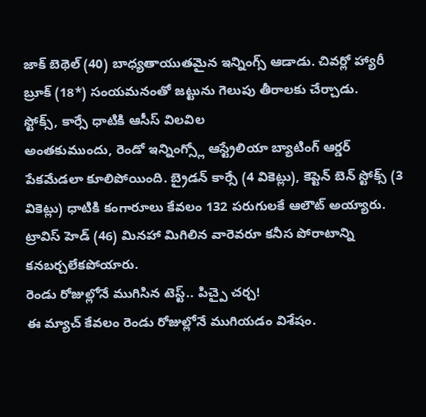జాక్ బెథెల్ (40) బాధ్యతాయుతమైన ఇన్నింగ్స్ ఆడాడు. చివర్లో హ్యారీ బ్రూక్ (18*) సంయమనంతో జట్టును గెలుపు తీరాలకు చేర్చాడు.
స్టోక్స్, కార్సే ధాటికి ఆసీస్ విలవిల
అంతకుముందు, రెండో ఇన్నింగ్స్లో ఆస్ట్రేలియా బ్యాటింగ్ ఆర్డర్ పేకమేడలా కూలిపోయింది. బ్రైడన్ కార్సే (4 వికెట్లు), కెప్టెన్ బెన్ స్టోక్స్ (3 వికెట్లు) ధాటికి కంగారూలు కేవలం 132 పరుగులకే ఆలౌట్ అయ్యారు. ట్రావిస్ హెడ్ (46) మినహా మిగిలిన వారెవరూ కనీస పోరాటాన్ని కనబర్చలేకపోయారు.
రెండు రోజుల్లోనే ముగిసిన టెస్ట్.. పిచ్పై చర్చ!
ఈ మ్యాచ్ కేవలం రెండు రోజుల్లోనే ముగియడం విశేషం.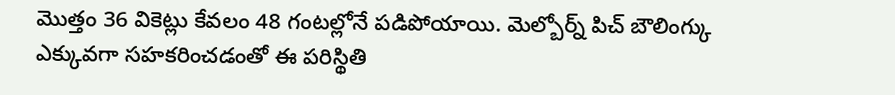మొత్తం 36 వికెట్లు కేవలం 48 గంటల్లోనే పడిపోయాయి. మెల్బోర్న్ పిచ్ బౌలింగ్కు ఎక్కువగా సహకరించడంతో ఈ పరిస్థితి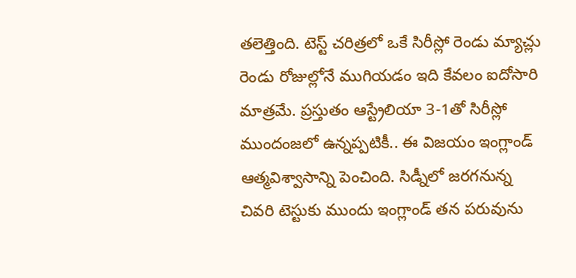తలెత్తింది. టెస్ట్ చరిత్రలో ఒకే సిరీస్లో రెండు మ్యాచ్లు రెండు రోజుల్లోనే ముగియడం ఇది కేవలం ఐదోసారి మాత్రమే. ప్రస్తుతం ఆస్ట్రేలియా 3-1తో సిరీస్లో ముందంజలో ఉన్నప్పటికీ.. ఈ విజయం ఇంగ్లాండ్ ఆత్మవిశ్వాసాన్ని పెంచింది. సిడ్నీలో జరగనున్న చివరి టెస్టుకు ముందు ఇంగ్లాండ్ తన పరువును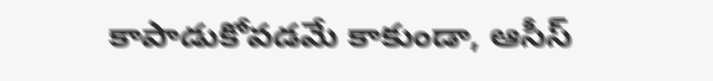కాపాడుకోవడమే కాకుండా, ఆసీస్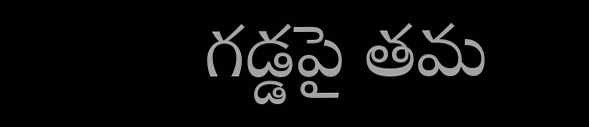గడ్డపై తమ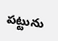పట్టును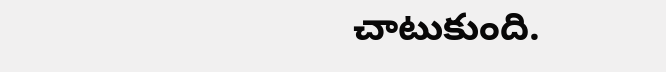చాటుకుంది.